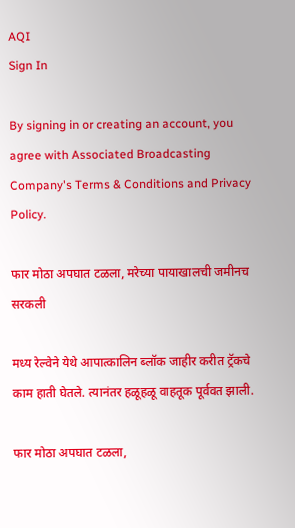AQI
Sign In

By signing in or creating an account, you agree with Associated Broadcasting Company's Terms & Conditions and Privacy Policy.

फार मोठा अपघात टळला, मरेच्या पायाखालची जमीनच सरकली

मध्य रेल्वेने येथे आपात्कालिन ब्लॉक जाहीर करीत ट्रॅकचे काम हाती घेतले. त्यानंतर हळूहळू वाहतूक पूर्ववत झाली.

फार मोठा अपघात टळला,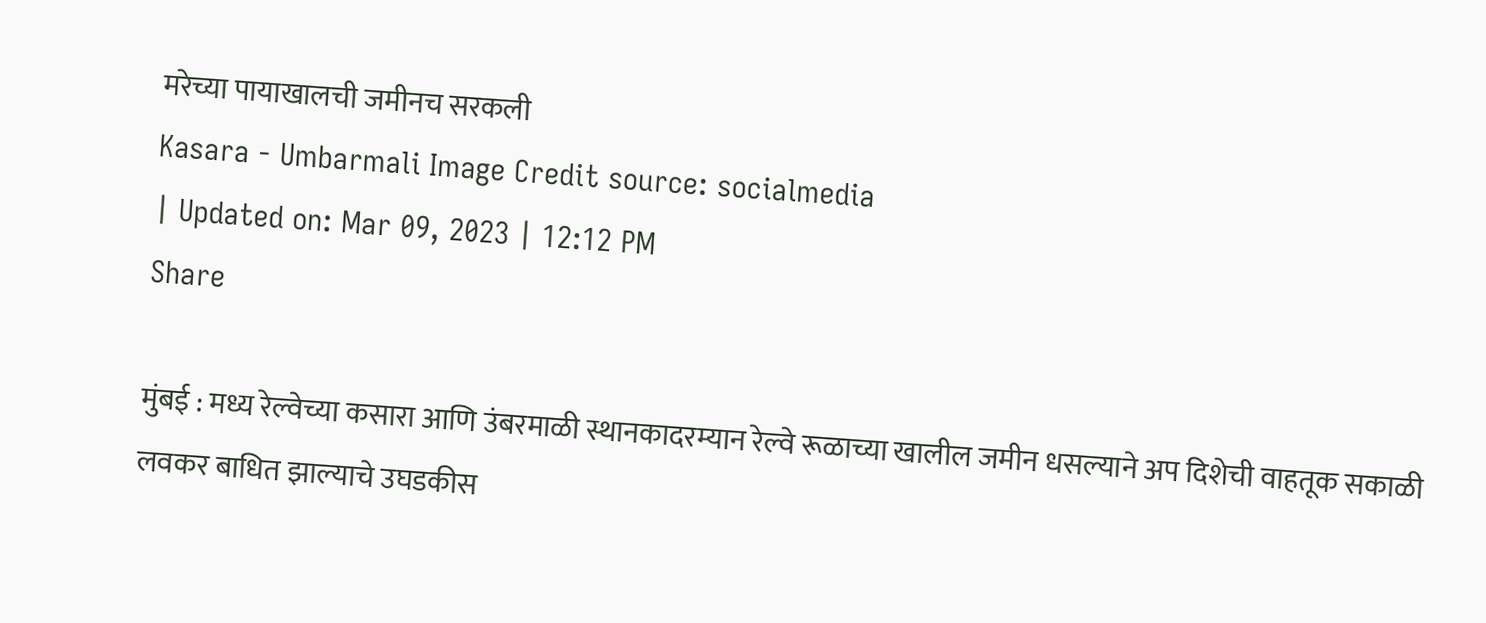मरेच्या पायाखालची जमीनच सरकली
Kasara - Umbarmali Image Credit source: socialmedia
| Updated on: Mar 09, 2023 | 12:12 PM
Share

मुंबई : मध्य रेल्वेच्या कसारा आणि उंबरमाळी स्थानकादरम्यान रेल्वे रूळाच्या खालील जमीन धसल्याने अप दिशेची वाहतूक सकाळी लवकर बाधित झाल्याचे उघडकीस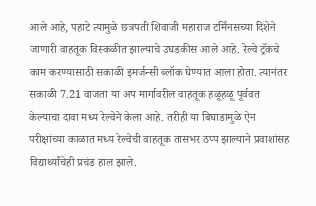आले आहे, पहाटे त्यामुळे छत्रपती शिवाजी महाराज टर्मिनसच्या दिशेने जाणारी वाहतूक विस्कळीत झाल्याचे उघडकीस आले आहे. रेल्वे ट्रॅकचे काम करण्यासाठी सकाळी इमर्जन्सी ब्लॉक घेण्यात आला होता. त्यानंतर सकाळी 7.21 वाजता या अप मार्गावरील वाहतूक हळूहळू पूर्ववत केल्याचा दावा मध्य रेल्वेने केला आहे. तरीही या बिघाडामुळे ऐन परीक्षांच्या काळात मध्य रेल्वेची वाहतूक तासभर ठप्प झाल्याने प्रवाशांसह विद्यार्थ्यांचेही प्रचंड हाल झाले.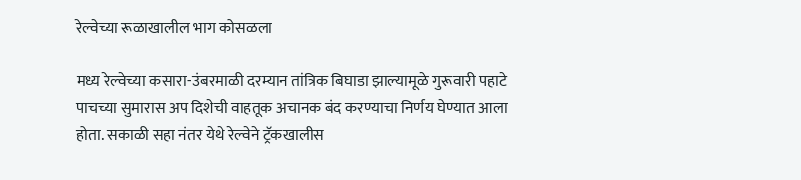रेल्वेच्या रूळाखालील भाग कोसळला

मध्य रेल्वेच्या कसारा-उंबरमाळी दरम्यान तांत्रिक बिघाडा झाल्यामूळे गुरूवारी पहाटे पाचच्या सुमारास अप दिशेची वाहतूक अचानक बंद करण्याचा निर्णय घेण्यात आला होता. सकाळी सहा नंतर येथे रेल्वेने ट्रॅकखालीस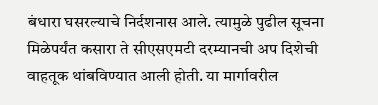बंधारा घसरल्याचे निर्दशनास आले. त्यामुळे पुढील सूचना मिळेपर्यंत कसारा ते सीएसएमटी दरम्यानची अप दिशेची वाहतूक थांबविण्यात आली होती. या मार्गावरील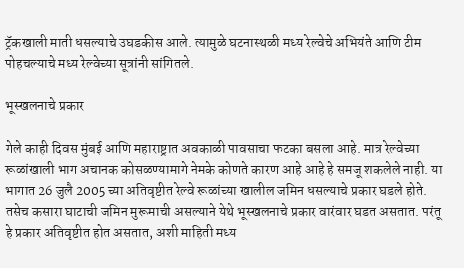ट्रॅकखाली माती धसल्याचे उघडकीस आले. त्यामुळे घटनास्थळी मध्य रेल्वेचे अभियंते आणि टीम पोहचल्याचे मध्य रेल्वेच्या सूत्रांनी सांगितले.

भूस्खलनाचे प्रकार

गेले काही दिवस मुंबई आणि महाराष्ट्रात अवकाळी पावसाचा फटका बसला आहे. मात्र रेल्वेच्या रूळांखाली भाग अचानक कोसळण्यामागे नेमके कोणते कारण आहे आहे हे समजू शकलेले नाही. या भागात 26 जुलै 2005 च्या अतिवृष्टीत रेल्वे रूळांच्या खालील जमिन धसल्याचे प्रकार घडले होते. तसेच कसारा घाटाची जमिन मुरूमाची असल्याने येथे भूस्खलनाचे प्रकार वारंवार घडत असतात. परंतू हे प्रकार अतिवृष्टीत होत असतात, अशी माहिती मध्य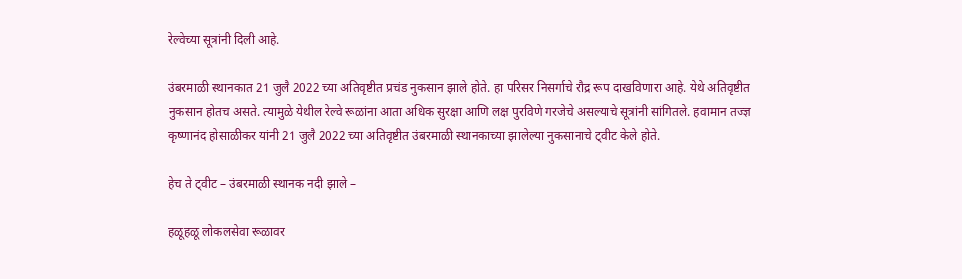रेल्वेच्या सूत्रांनी दिली आहे.

उंबरमाळी स्थानकात 21 जुलै 2022 च्या अतिवृष्टीत प्रचंड नुकसान झाले होते. हा परिसर निसर्गाचे रौद्र रूप दाखविणारा आहे. येथे अतिवृष्टीत नुकसान होतच असते. त्यामुळे येथील रेल्वे रूळांना आता अधिक सुरक्षा आणि लक्ष पुरविणे गरजेचे असल्याचे सूत्रांनी सांगितले. हवामान तज्ज्ञ कृष्णानंद होसाळीकर यांनी 21 जुलै 2022 च्या अतिवृष्टीत उंबरमाळी स्थानकाच्या झालेल्या नुकसानाचे ट्वीट केले होते.

हेच ते ट्वीट – उंबरमाळी स्थानक नदी झाले –

हळूहळू लोकलसेवा रूळावर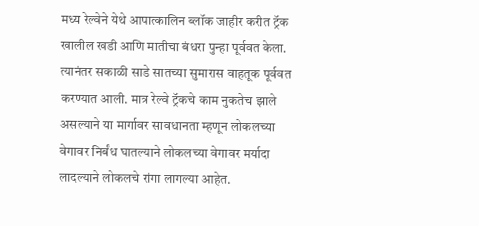मध्य रेल्वेने येथे आपात्कालिन ब्लॉक जाहीर करीत ट्रॅक खालील खडी आणि मातीचा बंधरा पुन्हा पूर्ववत केला. त्यानंतर सकाळी साडे सातच्या सुमारास वाहतूक पूर्ववत करण्यात आली. मात्र रेल्वे ट्रॅकचे काम नुकतेच झाले असल्याने या मार्गावर सावधानता म्हणून लोकलच्या वेगावर निर्बंध घातल्याने लोकलच्या वेगावर मर्यादा लादल्याने लोकलचे रांगा लागल्या आहेत.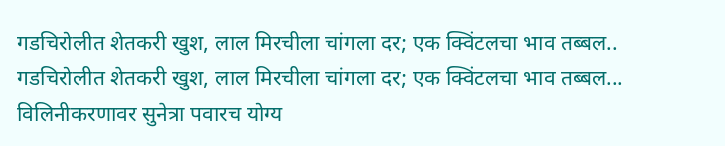गडचिरोलीत शेतकरी खुश, लाल मिरचीला चांगला दर; एक क्विंटलचा भाव तब्बल..
गडचिरोलीत शेतकरी खुश, लाल मिरचीला चांगला दर; एक क्विंटलचा भाव तब्बल...
विलिनीकरणावर सुनेत्रा पवारच योग्य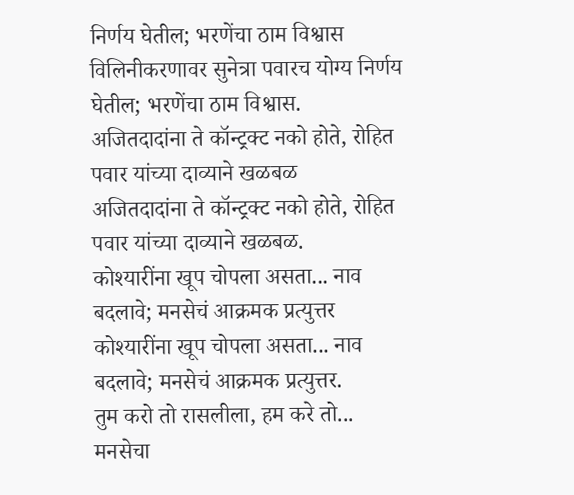निर्णय घेतील; भरणेंचा ठाम विश्वास
विलिनीकरणावर सुनेत्रा पवारच योग्य निर्णय घेतील; भरणेंचा ठाम विश्वास.
अजितदादांना ते कॉन्ट्रक्ट नको होते, रोहित पवार यांच्या दाव्याने खळबळ
अजितदादांना ते कॉन्ट्रक्ट नको होते, रोहित पवार यांच्या दाव्याने खळबळ.
कोश्यारींना खूप चोपला असता... नाव बदलावे; मनसेचं आक्रमक प्रत्युत्तर
कोश्यारींना खूप चोपला असता... नाव बदलावे; मनसेचं आक्रमक प्रत्युत्तर.
तुम करो तो रासलीला, हम करे तो... मनसेचा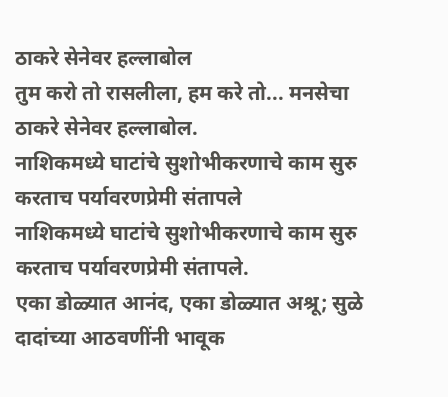ठाकरे सेनेवर हल्लाबोल
तुम करो तो रासलीला, हम करे तो... मनसेचा ठाकरे सेनेवर हल्लाबोल.
नाशिकमध्ये घाटांचे सुशोभीकरणाचे काम सुरु करताच पर्यावरणप्रेमी संतापले
नाशिकमध्ये घाटांचे सुशोभीकरणाचे काम सुरु करताच पर्यावरणप्रेमी संतापले.
एका डोळ्यात आनंद, एका डोळ्यात अश्रू; सुळे दादांच्या आठवणींनी भावूक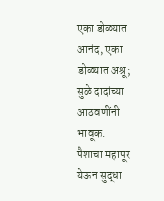एका डोळ्यात आनंद, एका डोळ्यात अश्रू; सुळे दादांच्या आठवणींनी भावूक.
पैशाचा महापूर येऊन सुद्धा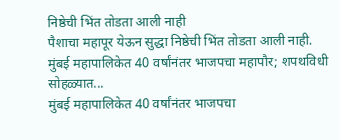निष्ठेची भिंत तोडता आली नाही
पैशाचा महापूर येऊन सुद्धा निष्ठेची भिंत तोडता आली नाही.
मुंबई महापालिकेत 40 वर्षांनंतर भाजपचा महापौर; शपथविधी सोहळ्यात...
मुंबई महापालिकेत 40 वर्षांनंतर भाजपचा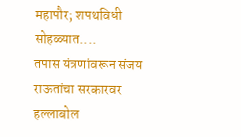महापौर; शपथविधी सोहळ्यात....
तपास यंत्रणांवरून संजय राऊतांचा सरकारवर हल्लाबोल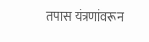तपास यंत्रणांवरून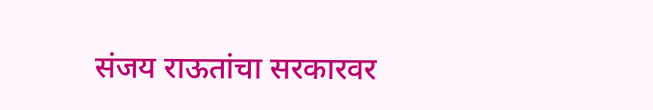संजय राऊतांचा सरकारवर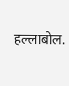हल्लाबोल.